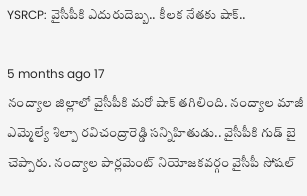YSRCP: వైసీపీకి ఎదురుదెబ్బ.. కీలక నేతకు షాక్..

5 months ago 17
నంద్యాల జిల్లాలో వైసీపీకి మరో షాక్ తగిలింది. నంద్యాల మాజీ ఎమ్మెల్యే శిల్పా రవిచంద్రారెడ్డి సన్నిహితుడు.. వైసీపీకి గుడ్ బై చెప్పారు. నంద్యాల పార్లమెంట్ నియోజకవర్గం వైసీపీ సోషల్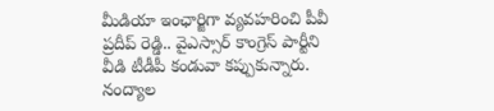మీడియా ఇంఛార్జిగా వ్యవహరించి పీవీ ప్రదీప్ రెడ్డి.. వైఎస్సార్ కాంగ్రెస్ పార్టీని వీడి టీడీపీ కండువా కప్పుకున్నారు. నంద్యాల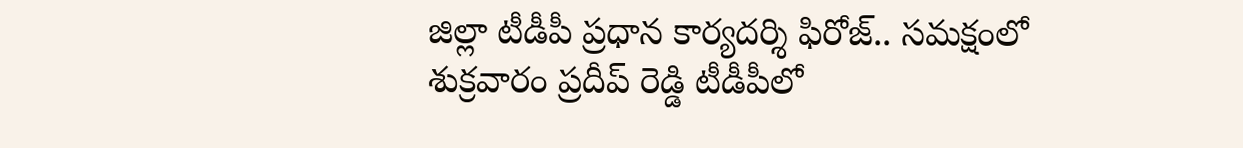జిల్లా టీడీపీ ప్రధాన కార్యదర్శి ఫిరోజ్.. సమక్షంలో శుక్రవారం ప్రదీప్ రెడ్డి టీడీపీలో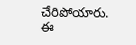చేరిపోయారు. ఈ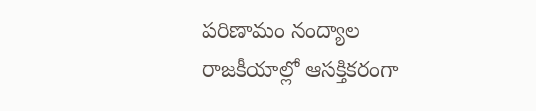పరిణామం నంద్యాల రాజకీయాల్లో ఆసక్తికరంగా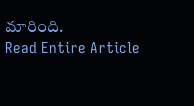మారింది.
Read Entire Article